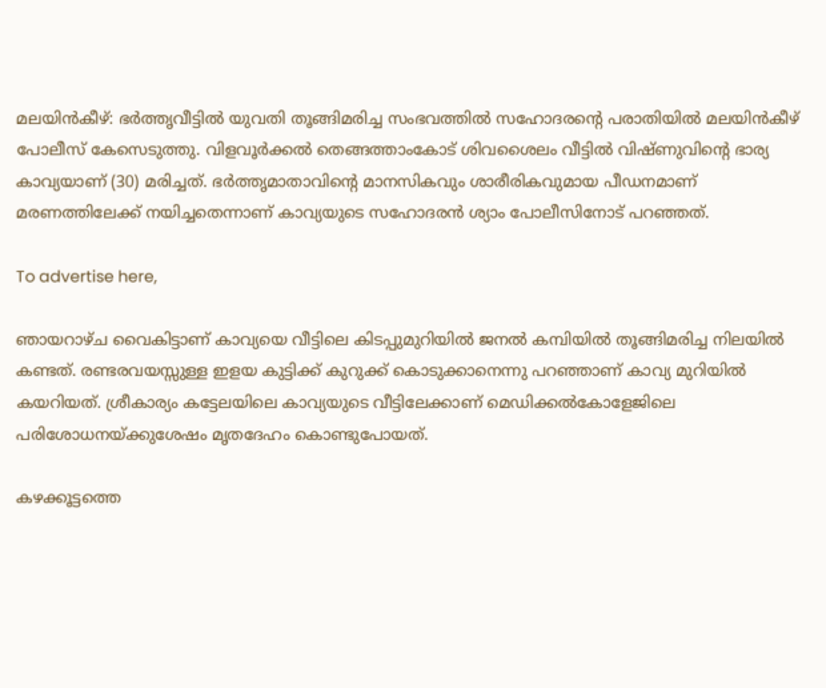മലയിൻകീഴ്: ഭർത്തൃവീട്ടിൽ യുവതി തൂങ്ങിമരിച്ച സംഭവത്തിൽ സഹോദരന്റെ പരാതിയിൽ മലയിൻകീഴ് പോലീസ് കേസെടുത്തു. വിളവൂർക്കൽ തെങ്ങത്താംകോട് ശിവശൈലം വീട്ടിൽ വിഷ്ണുവിന്റെ ഭാര്യ കാവ്യയാണ്‌ (30) മരിച്ചത്. ഭർത്തൃമാതാവിന്റെ മാനസികവും ശാരീരികവുമായ പീഡനമാണ് മരണത്തിലേക്ക്‌ നയിച്ചതെന്നാണ് കാവ്യയുടെ സഹോദരൻ ശ്യാം പോലീസിനോട് പറഞ്ഞത്.

To advertise here,

ഞായറാഴ്ച വൈകിട്ടാണ് കാവ്യയെ വീട്ടിലെ കിടപ്പുമുറിയിൽ ജനൽ കമ്പിയിൽ തൂങ്ങിമരിച്ച നിലയിൽ കണ്ടത്. രണ്ടരവയസ്സുള്ള ഇളയ കുട്ടിക്ക്‌ കുറുക്ക് കൊടുക്കാനെന്നു പറഞ്ഞാണ് കാവ്യ മുറിയിൽ കയറിയത്. ശ്രീകാര്യം കട്ടേലയിലെ കാവ്യയുടെ വീട്ടിലേക്കാണ്‌ മെഡിക്കൽകോളേജിലെ പരിശോധനയ്ക്കുശേഷം മൃതദേഹം കൊണ്ടുപോയത്.

കഴക്കൂട്ടത്തെ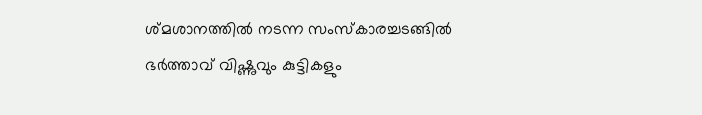ശ്മശാനത്തിൽ നടന്ന സംസ്‌കാരച്ചടങ്ങിൽ ഭർത്താവ് വിഷ്ണുവും കുട്ടികളും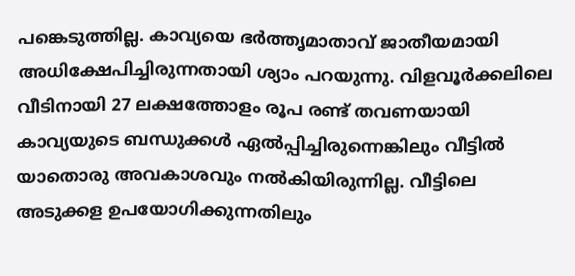പങ്കെടുത്തില്ല. കാവ്യയെ ഭർത്തൃമാതാവ് ജാതീയമായി അധിക്ഷേപിച്ചിരുന്നതായി ശ്യാം പറയുന്നു. വിളവൂർക്കലിലെ വീടിനായി 27 ലക്ഷത്തോളം രൂപ രണ്ട് തവണയായി കാവ്യയുടെ ബന്ധുക്കൾ ഏൽപ്പിച്ചിരുന്നെങ്കിലും വീട്ടിൽ യാതൊരു അവകാശവും നൽകിയിരുന്നില്ല. വീട്ടിലെ അടുക്കള ഉപയോഗിക്കുന്നതിലും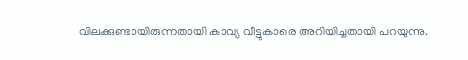വിലക്കുണ്ടായിരുന്നതായി കാവ്യ വീട്ടുകാരെ അറിയിച്ചതായി പറയുന്നു.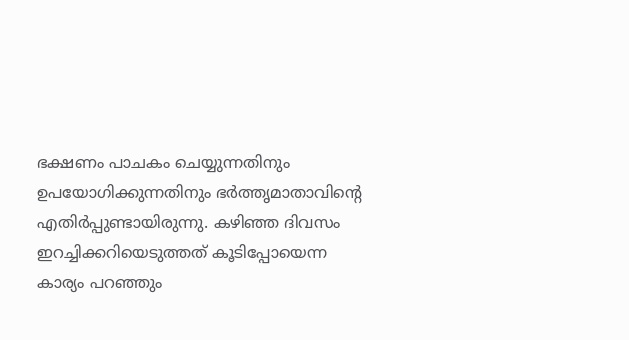ഭക്ഷണം പാചകം ചെയ്യുന്നതിനും ഉപയോഗിക്കുന്നതിനും ഭർത്തൃമാതാവിന്റെ എതിർപ്പുണ്ടായിരുന്നു. കഴിഞ്ഞ ദിവസം ഇറച്ചിക്കറിയെടുത്തത് കൂടിപ്പോയെന്ന കാര്യം പറഞ്ഞും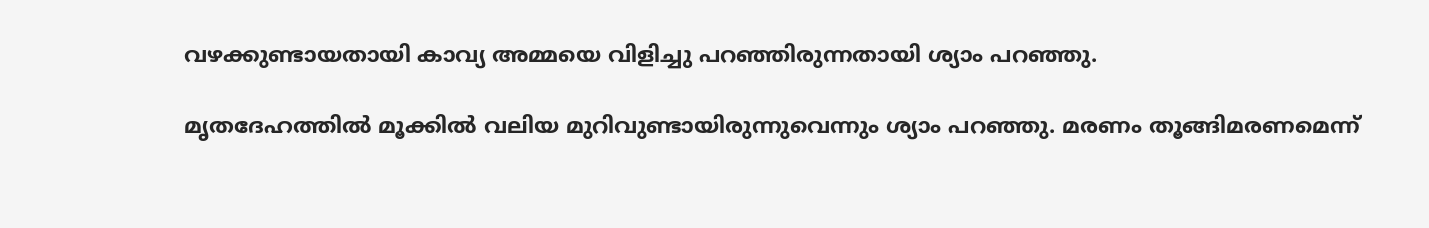വഴക്കുണ്ടായതായി കാവ്യ അമ്മയെ വിളിച്ചു പറഞ്ഞിരുന്നതായി ശ്യാം പറഞ്ഞു.

മൃതദേഹത്തിൽ മൂക്കിൽ വലിയ മുറിവുണ്ടായിരുന്നുവെന്നും ശ്യാം പറഞ്ഞു. മരണം തൂങ്ങിമരണമെന്ന്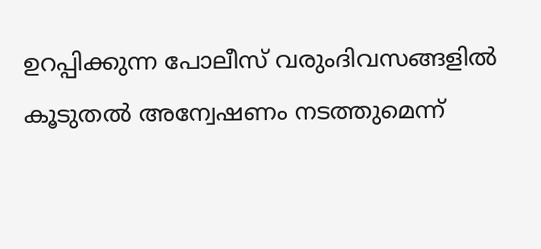ഉറപ്പിക്കുന്ന പോലീസ് വരുംദിവസങ്ങളിൽ കൂടുതൽ അന്വേഷണം നടത്തുമെന്ന്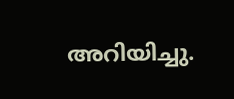അറിയിച്ചു.